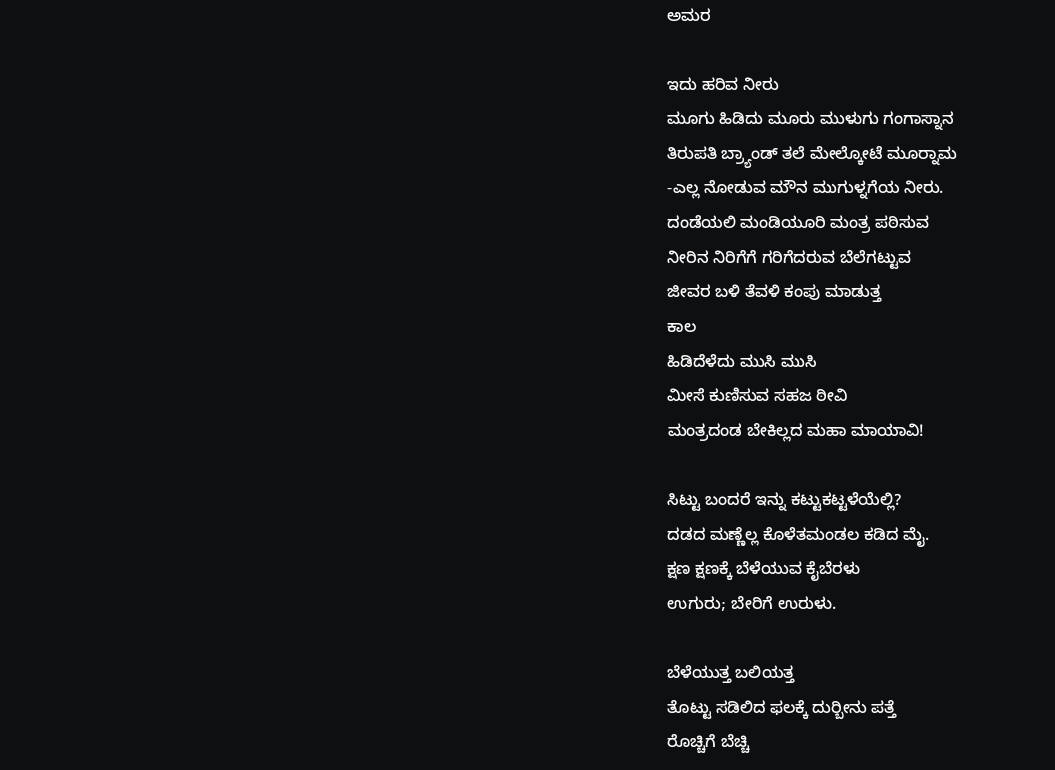ಅಮರ

ಇದು ಹರಿವ ನೀರು
ಮೂಗು ಹಿಡಿದು ಮೂರು ಮುಳುಗು ಗಂಗಾಸ್ನಾನ
ತಿರುಪತಿ ಬ್ರ್ಯಾಂಡ್ ತಲೆ ಮೇಲ್ಕೋಟೆ ಮೂರ್‍ನಾಮ
-ಎಲ್ಲ ನೋಡುವ ಮೌನ ಮುಗುಳ್ನಗೆಯ ನೀರು.
ದಂಡೆಯಲಿ ಮಂಡಿಯೂರಿ ಮಂತ್ರ ಪಠಿಸುವ
ನೀರಿನ ನಿರಿಗೆಗೆ ಗರಿಗೆದರುವ ಬೆಲೆಗಟ್ಟುವ
ಜೀವರ ಬಳಿ ತೆವಳಿ ಕಂಪು ಮಾಡುತ್ತ
ಕಾಲ
ಹಿಡಿದೆಳೆದು ಮುಸಿ ಮುಸಿ
ಮೀಸೆ ಕುಣಿಸುವ ಸಹಜ ಠೀವಿ
ಮಂತ್ರದಂಡ ಬೇಕಿಲ್ಲದ ಮಹಾ ಮಾಯಾವಿ!

ಸಿಟ್ಟು ಬಂದರೆ ಇನ್ನು ಕಟ್ಟುಕಟ್ಟಳೆಯೆಲ್ಲಿ?
ದಡದ ಮಣ್ಣೆಲ್ಲ ಕೊಳೆತಮಂಡಲ ಕಡಿದ ಮೈ.
ಕ್ಷಣ ಕ್ಷಣಕ್ಕೆ ಬೆಳೆಯುವ ಕೈಬೆರಳು
ಉಗುರು; ಬೇರಿಗೆ ಉರುಳು.

ಬೆಳೆಯುತ್ತ ಬಲಿಯತ್ತ
ತೊಟ್ಟು ಸಡಿಲಿದ ಫಲಕ್ಕೆ ದುರ್‍ಬೀನು ಪತ್ತೆ
ರೊಚ್ಚಿಗೆ ಬೆಚ್ಚಿ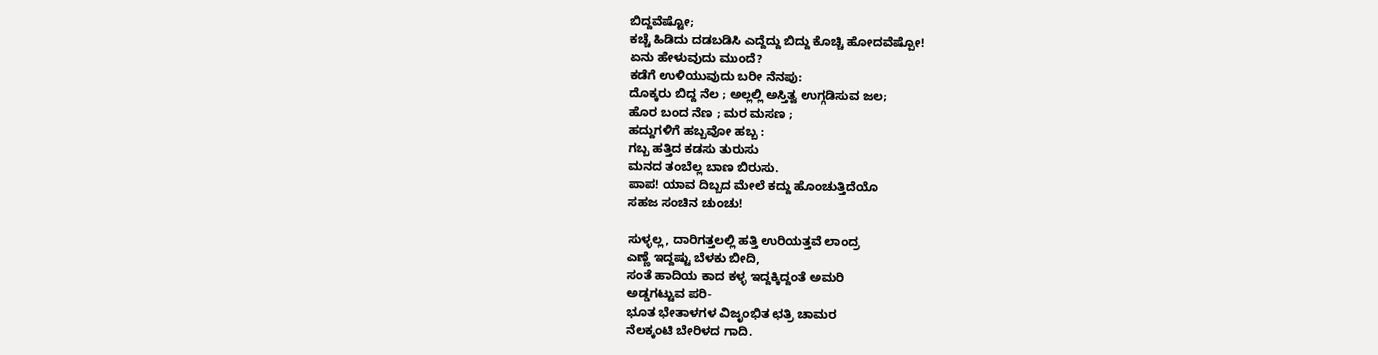ಬಿದ್ದವೆಷ್ಟೋ;
ಕಚ್ಚೆ ಹಿಡಿದು ದಡಬಡಿಸಿ ಎದ್ದೆದ್ದು ಬಿದ್ದು ಕೊಚ್ಚಿ ಹೋದವೆಷ್ಪೋ!
ಏನು ಹೇಳುವುದು ಮುಂದೆ?
ಕಡೆಗೆ ಉಳಿಯುವುದು ಬರೀ ನೆನಪು:
ದೊಕ್ಕರು ಬಿದ್ದ ನೆಲ ; ಅಲ್ಲಲ್ಲಿ ಅಸ್ತಿತ್ವ ಉಗ್ಗಡಿಸುವ ಜಲ;
ಹೊರ ಬಂದ ನೆಣ ; ಮರ ಮಸಣ ;
ಹದ್ದುಗಳಿಗೆ ಹಬ್ಬವೋ ಹಬ್ಬ :
ಗಬ್ಬ ಹತ್ತಿದ ಕಡಸು ತುರುಸು
ಮನದ ತಂಬೆಲ್ಲ ಬಾಣ ಬಿರುಸು.
ಪಾಪ! ಯಾವ ದಿಬ್ಬದ ಮೇಲೆ ಕದ್ದು ಹೊಂಚುತ್ತಿದೆಯೊ
ಸಹಜ ಸಂಚಿನ ಚುಂಚು!

ಸುಳ್ಳಲ್ಲ, ದಾರಿಗತ್ತಲಲ್ಲಿ ಹತ್ತಿ ಉರಿಯತ್ತವೆ ಲಾಂದ್ರ
ಎಣ್ಣೆ ಇದ್ದಷ್ಟು ಬೆಳಕು ಬೀದಿ,
ಸಂತೆ ಹಾದಿಯ ಕಾದ ಕಳ್ಳ ಇದ್ದಕ್ಕಿದ್ದಂತೆ ಅಮರಿ
ಅಡ್ಡಗಟ್ಟುವ ಪರಿ-
ಭೂತ ಭೇತಾಳಗಳ ವಿಜೃಂಭಿತ ಛತ್ರಿ ಚಾಮರ
ನೆಲಕ್ಕಂಟಿ ಬೇರಿಳದ ಗಾದಿ.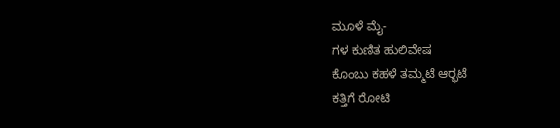ಮೂಳೆ ಮೈ-
ಗಳ ಕುಣಿತ ಹುಲಿವೇಷ
ಕೊಂಬು ಕಹಳೆ ತಮ್ಮಟೆ ಆರ್‍ಭಟೆ
ಕತ್ತಿಗೆ ರೋಟಿ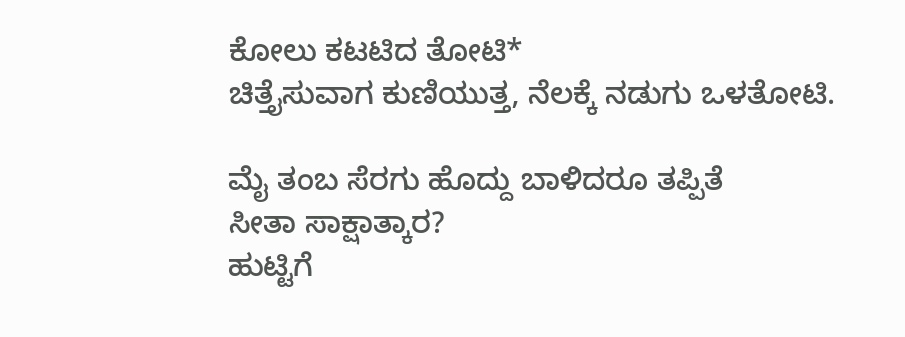ಕೋಲು ಕಟಟಿದ ತೋಟಿ*
ಚಿತ್ತೈಸುವಾಗ ಕುಣಿಯುತ್ತ, ನೆಲಕ್ಕೆ ನಡುಗು ಒಳತೋಟಿ.

ಮೈ ತಂಬ ಸೆರಗು ಹೊದ್ದು ಬಾಳಿದರೂ ತಪ್ಪಿತೆ
ಸೀತಾ ಸಾಕ್ಷಾತ್ಕಾರ?
ಹುಟ್ಟಿಗೆ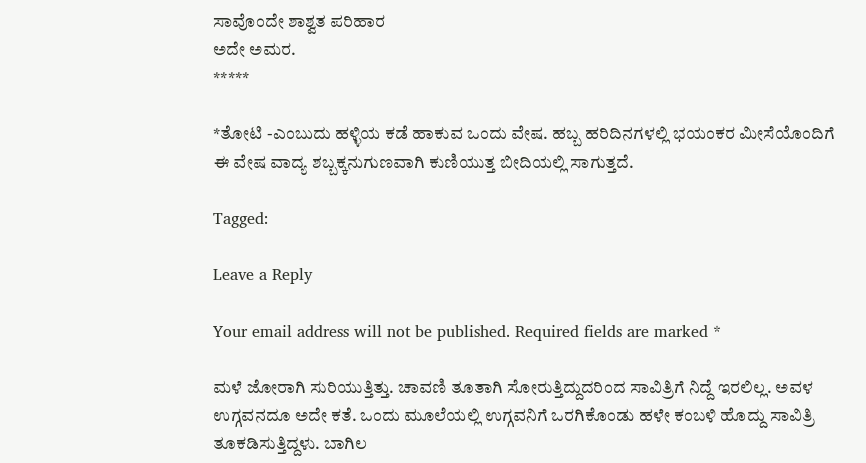ಸಾವೊಂದೇ ಶಾಶ್ವತ ಪರಿಹಾರ
ಅದೇ ಅಮರ.
*****

*ತೋಟಿ -ಎಂಬುದು ಹಳ್ಳಿಯ ಕಡೆ ಹಾಕುವ ಒಂದು ವೇಷ. ಹಬ್ಬ ಹರಿದಿನಗಳಲ್ಲಿ ಭಯಂಕರ ಮೀಸೆಯೊಂದಿಗೆ ಈ ವೇಷ ವಾದ್ಯ ಶಬ್ಬಕ್ಕನುಗುಣವಾಗಿ ಕುಣಿಯುತ್ತ ಬೀದಿಯಲ್ಲಿ ಸಾಗುತ್ತದೆ.

Tagged:

Leave a Reply

Your email address will not be published. Required fields are marked *

ಮಳೆ ಜೋರಾಗಿ ಸುರಿಯುತ್ತಿತ್ತು. ಚಾವಣಿ ತೂತಾಗಿ ಸೋರುತ್ತಿದ್ದುದರಿಂದ ಸಾವಿತ್ರಿಗೆ ನಿದ್ದೆ ಇರಲಿಲ್ಲ. ಅವಳ ಉಗ್ಗವನದೂ ಅದೇ ಕತೆ. ಒಂದು ಮೂಲೆಯಲ್ಲಿ ಉಗ್ಗವನಿಗೆ ಒರಗಿಕೊಂಡು ಹಳೇ ಕಂಬಳಿ ಹೊದ್ದು ಸಾವಿತ್ರಿ ತೂಕಡಿಸುತ್ತಿದ್ದಳು. ಬಾಗಿಲ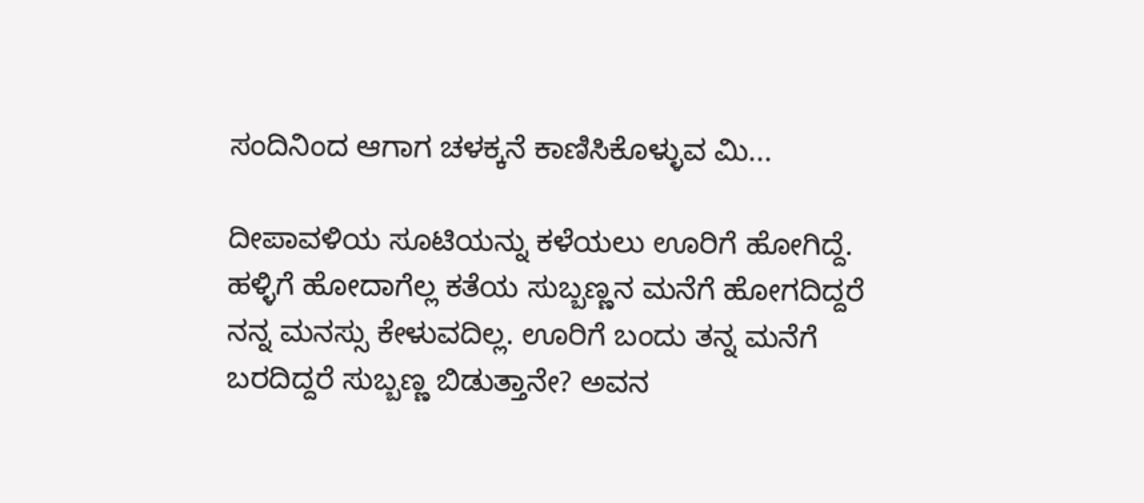ಸಂದಿನಿಂದ ಆಗಾಗ ಚಳಕ್ಕನೆ ಕಾಣಿಸಿಕೊಳ್ಳುವ ಮಿ...

ದೀಪಾವಳಿಯ ಸೂಟಿಯನ್ನು ಕಳೆಯಲು ಊರಿಗೆ ಹೋಗಿದ್ದೆ. ಹಳ್ಳಿಗೆ ಹೋದಾಗೆಲ್ಲ ಕತೆಯ ಸುಬ್ಬಣ್ಣನ ಮನೆಗೆ ಹೋಗದಿದ್ದರೆ ನನ್ನ ಮನಸ್ಸು ಕೇಳುವದಿಲ್ಲ. ಊರಿಗೆ ಬಂದು ತನ್ನ ಮನೆಗೆ ಬರದಿದ್ದರೆ ಸುಬ್ಬಣ್ಣ ಬಿಡುತ್ತಾನೇ? ಅವನ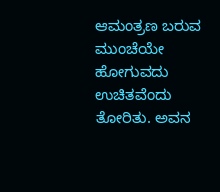ಆಮಂತ್ರಣ ಬರುವ ಮುಂಚೆಯೇ ಹೋಗುವದು ಉಚಿತವೆಂದು ತೋರಿತು. ಅವನ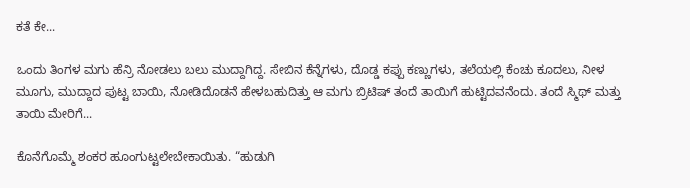ಕತೆ ಕೇ...

ಒಂದು ತಿಂಗಳ ಮಗು ಹೆನ್ರಿ ನೋಡಲು ಬಲು ಮುದ್ದಾಗಿದ್ದ. ಸೇಬಿನ ಕೆನ್ನೆಗಳು, ದೊಡ್ಡ ಕಪ್ಪು ಕಣ್ಣುಗಳು, ತಲೆಯಲ್ಲಿ ಕೆಂಚು ಕೂದಲು, ನೀಳ ಮೂಗು, ಮುದ್ದಾದ ಪುಟ್ಟ ಬಾಯಿ, ನೋಡಿದೊಡನೆ ಹೇಳಬಹುದಿತ್ತು ಆ ಮಗು ಬ್ರಿಟಿಷ್ ತಂದೆ ತಾಯಿಗೆ ಹುಟ್ಟಿದವನೆಂದು. ತಂದೆ ಸ್ಮಿಥ್ ಮತ್ತು ತಾಯಿ ಮೇರಿಗೆ...

ಕೊನೆಗೊಮ್ಮೆ ಶಂಕರ ಹೂಂಗುಟ್ಟಲೇಬೇಕಾಯಿತು. “ಹುಡುಗಿ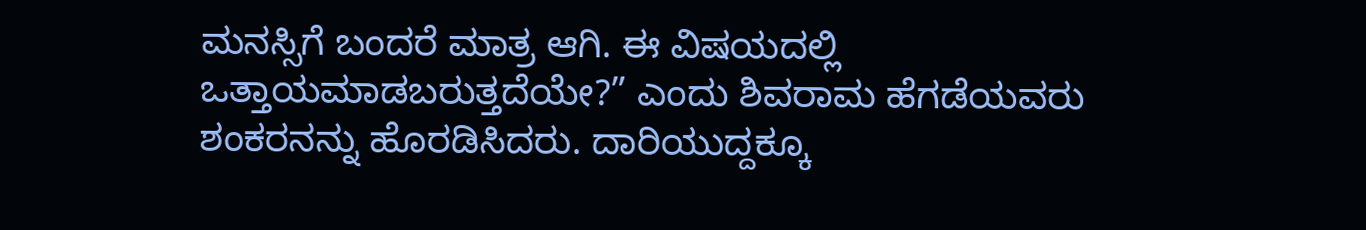ಮನಸ್ಸಿಗೆ ಬಂದರೆ ಮಾತ್ರ ಆಗಿ. ಈ ವಿಷಯದಲ್ಲಿ ಒತ್ತಾಯಮಾಡಬರುತ್ತದೆಯೇ?” ಎಂದು ಶಿವರಾಮ ಹೆಗಡೆಯವರು ಶಂಕರನನ್ನು ಹೊರಡಿಸಿದರು. ದಾರಿಯುದ್ದಕ್ಕೂ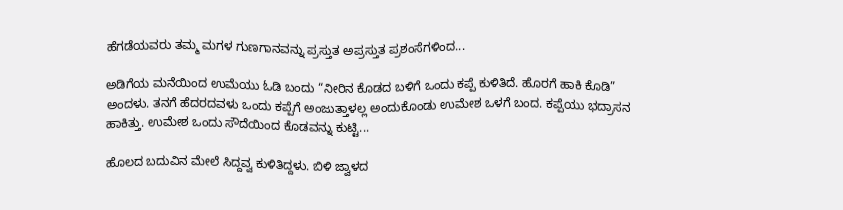ಹೆಗಡೆಯವರು ತಮ್ಮ ಮಗಳ ಗುಣಗಾನವನ್ನು ಪ್ರಸ್ತುತ ಅಪ್ರಸ್ತುತ ಪ್ರಶಂಸೆಗಳಿಂದ...

ಅಡಿಗೆಯ ಮನೆಯಿಂದ ಉಮೆಯು ಓಡಿ ಬಂದು “ನೀರಿನ ಕೊಡದ ಬಳಿಗೆ ಒಂದು ಕಪ್ಪೆ ಕುಳಿತಿದೆ. ಹೊರಗೆ ಹಾಕಿ ಕೊಡಿ” ಅಂದಳು. ತನಗೆ ಹೆದರದವಳು ಒಂದು ಕಪ್ಪೆಗೆ ಅಂಜುತ್ತಾಳಲ್ಲ ಅಂದುಕೊಂಡು ಉಮೇಶ ಒಳಗೆ ಬಂದ. ಕಪ್ಪೆಯು ಭದ್ರಾಸನ ಹಾಕಿತ್ತು. ಉಮೇಶ ಒಂದು ಸೌದೆಯಿಂದ ಕೊಡವನ್ನು ಕುಟ್ಟಿ...

ಹೊಲದ ಬದುವಿನ ಮೇಲೆ ಸಿದ್ದವ್ವ ಕುಳಿತಿದ್ದಳು. ಬಿಳಿ ಜ್ವಾಳದ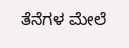ತೆನೆಗಳ ಮೇಲೆ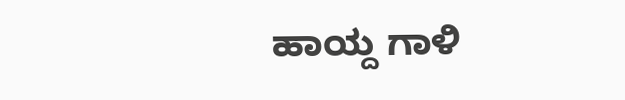ಹಾಯ್ದ ಗಾಳಿ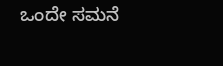ಒಂದೇ ಸಮನೆ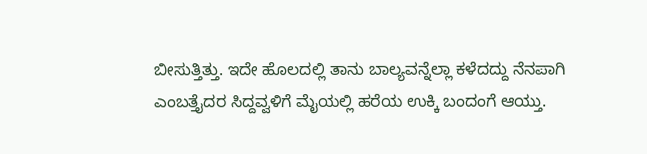ಬೀಸುತ್ತಿತ್ತು. ಇದೇ ಹೊಲದಲ್ಲಿ ತಾನು ಬಾಲ್ಯವನ್ನೆಲ್ಲಾ ಕಳೆದದ್ದು ನೆನಪಾಗಿ ಎಂಬತ್ತೈದರ ಸಿದ್ದವ್ವಳಿಗೆ ಮೈಯಲ್ಲಿ ಹರೆಯ ಉಕ್ಕಿ ಬಂದಂಗೆ ಆಯ್ತು.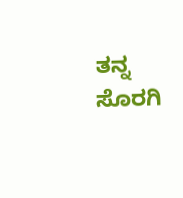ತನ್ನ ಸೊರಗಿ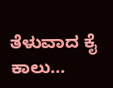ತೆಳುವಾದ ಕೈ ಕಾಲು...